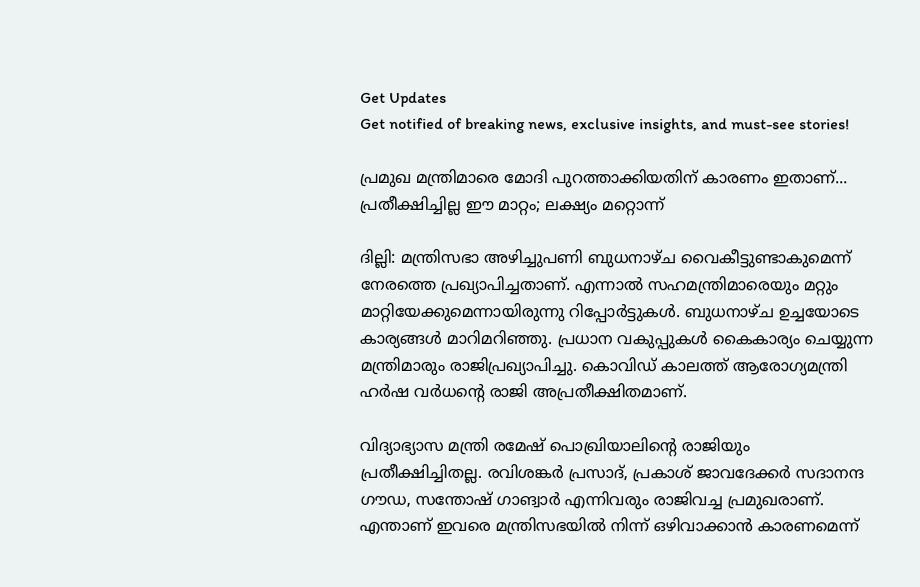Get Updates
Get notified of breaking news, exclusive insights, and must-see stories!

പ്രമുഖ മന്ത്രിമാരെ മോദി പുറത്താക്കിയതിന് കാരണം ഇതാണ്... പ്രതീക്ഷിച്ചില്ല ഈ മാറ്റം; ലക്ഷ്യം മറ്റൊന്ന്

ദില്ലി: മന്ത്രിസഭാ അഴിച്ചുപണി ബുധനാഴ്ച വൈകീട്ടുണ്ടാകുമെന്ന് നേരത്തെ പ്രഖ്യാപിച്ചതാണ്. എന്നാല്‍ സഹമന്ത്രിമാരെയും മറ്റും മാറ്റിയേക്കുമെന്നായിരുന്നു റിപ്പോര്‍ട്ടുകള്‍. ബുധനാഴ്ച ഉച്ചയോടെ കാര്യങ്ങള്‍ മാറിമറിഞ്ഞു. പ്രധാന വകുപ്പുകള്‍ കൈകാര്യം ചെയ്യുന്ന മന്ത്രിമാരും രാജിപ്രഖ്യാപിച്ചു. കൊവിഡ് കാലത്ത് ആരോഗ്യമന്ത്രി ഹര്‍ഷ വര്‍ധന്റെ രാജി അപ്രതീക്ഷിതമാണ്.

വിദ്യാഭ്യാസ മന്ത്രി രമേഷ് പൊഖ്രിയാലിന്റെ രാജിയും പ്രതീക്ഷിച്ചിതല്ല. രവിശങ്കര്‍ പ്രസാദ്, പ്രകാശ് ജാവദേക്കര്‍ സദാനന്ദ ഗൗഡ, സന്തോഷ് ഗാങ്വാര്‍ എന്നിവരും രാജിവച്ച പ്രമുഖരാണ്. എന്താണ് ഇവരെ മന്ത്രിസഭയില്‍ നിന്ന് ഒഴിവാക്കാന്‍ കാരണമെന്ന്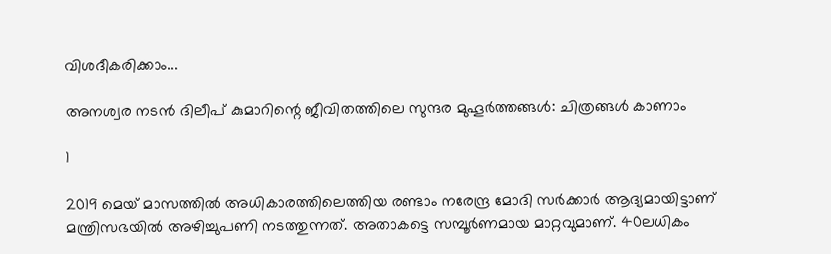വിശദീകരിക്കാം...

അനശ്വര നടന്‍ ദിലീപ് കുമാറിന്റെ ജീവിതത്തിലെ സുന്ദര മുഹൂര്‍ത്തങ്ങള്‍: ചിത്രങ്ങള്‍ കാണാം

1

2019 മെയ് മാസത്തില്‍ അധികാരത്തിലെത്തിയ രണ്ടാം നരേന്ദ്ര മോദി സര്‍ക്കാര്‍ ആദ്യമായിട്ടാണ് മന്ത്രിസഭയില്‍ അഴിച്ചുപണി നടത്തുന്നത്. അതാകട്ടെ സമ്പൂര്‍ണമായ മാറ്റവുമാണ്. 40ലധികം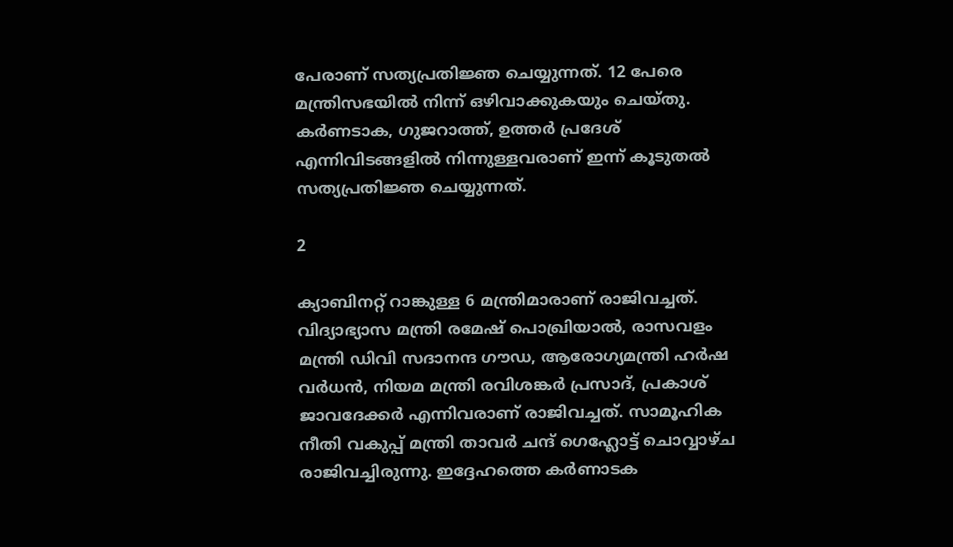പേരാണ് സത്യപ്രതിജ്ഞ ചെയ്യുന്നത്. 12 പേരെ മന്ത്രിസഭയില്‍ നിന്ന് ഒഴിവാക്കുകയും ചെയ്തു. കര്‍ണടാക, ഗുജറാത്ത്, ഉത്തര്‍ പ്രദേശ് എന്നിവിടങ്ങളില്‍ നിന്നുള്ളവരാണ് ഇന്ന് കൂടുതല്‍ സത്യപ്രതിജ്ഞ ചെയ്യുന്നത്.

2

ക്യാബിനറ്റ് റാങ്കുള്ള 6 മന്ത്രിമാരാണ് രാജിവച്ചത്. വിദ്യാഭ്യാസ മന്ത്രി രമേഷ് പൊഖ്രിയാല്‍, രാസവളം മന്ത്രി ഡിവി സദാനന്ദ ഗൗഡ, ആരോഗ്യമന്ത്രി ഹര്‍ഷ വര്‍ധന്‍, നിയമ മന്ത്രി രവിശങ്കര്‍ പ്രസാദ്, പ്രകാശ് ജാവദേക്കര്‍ എന്നിവരാണ് രാജിവച്ചത്. സാമൂഹിക നീതി വകുപ്പ് മന്ത്രി താവര്‍ ചന്ദ് ഗെഹ്ലോട്ട് ചൊവ്വാഴ്ച രാജിവച്ചിരുന്നു. ഇദ്ദേഹത്തെ കര്‍ണാടക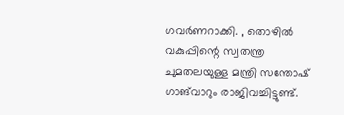ഗവര്‍ണറാക്കി. , തൊഴില്‍ വകുപ്പിന്റെ സ്വതന്ത്ര ചുമതലയുള്ള മന്ത്രി സന്തോഷ് ഗാങ്‌വാറും രാജിവച്ചിട്ടുണ്ട്.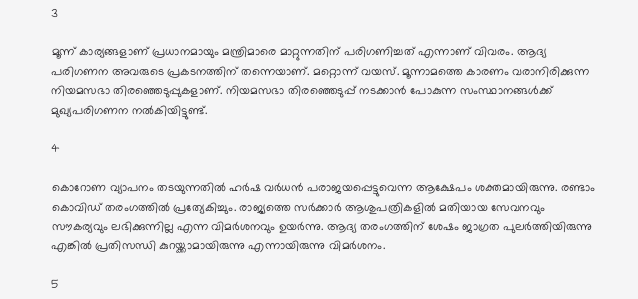3

മൂന്ന് കാര്യങ്ങളാണ് പ്രധാനമായും മന്ത്രിമാരെ മാറ്റുന്നതിന് പരിഗണിച്ചത് എന്നാണ് വിവരം. ആദ്യ പരിഗണന അവരുടെ പ്രകടനത്തിന് തന്നെയാണ്. മറ്റൊന്ന് വയസ്. മൂന്നാമത്തെ കാരണം വരാനിരിക്കുന്ന നിയമസഭാ തിരഞ്ഞെടുപ്പുകളാണ്. നിയമസഭാ തിരഞ്ഞെടുപ്പ് നടക്കാന്‍ പോകുന്ന സംസ്ഥാനങ്ങള്‍ക്ക് മുഖ്യപരിഗണന നല്‍കിയിട്ടുണ്ട്.

4

കൊറോണ വ്യാപനം തടയുന്നതില്‍ ഹര്‍ഷ വര്‍ധന്‍ പരാജയപ്പെട്ടുവെന്ന ആക്ഷേപം ശക്തമായിരുന്നു. രണ്ടാം കൊവിഡ് തരംഗത്തില്‍ പ്രത്യേകിച്ചും. രാജ്യത്തെ സര്‍ക്കാര്‍ ആശുപത്രികളില്‍ മതിയായ സേവനവും സൗകര്യവും ലഭിക്കുന്നില്ല എന്ന വിമര്‍ശനവും ഉയര്‍ന്നു. ആദ്യ തരംഗത്തിന് ശേഷം ജാഗ്രത പുലര്‍ത്തിയിരുന്നു എങ്കില്‍ പ്രതിസന്ധി കുറയ്ക്കാമായിരുന്നു എന്നായിരുന്നു വിമര്‍ശനം.

5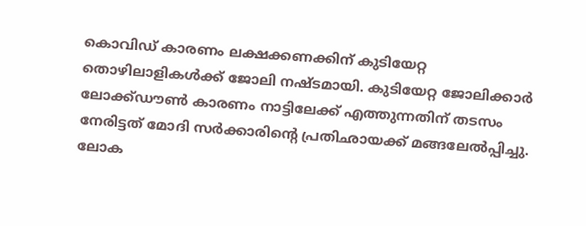കൊവിഡ് കാരണം ലക്ഷക്കണക്കിന് കുടിയേറ്റ തൊഴിലാളികള്‍ക്ക് ജോലി നഷ്ടമായി. കുടിയേറ്റ ജോലിക്കാര്‍ ലോക്ക്ഡൗണ്‍ കാരണം നാട്ടിലേക്ക് എത്തുന്നതിന് തടസം നേരിട്ടത് മോദി സര്‍ക്കാരിന്റെ പ്രതിഛായക്ക് മങ്ങലേല്‍പ്പിച്ചു. ലോക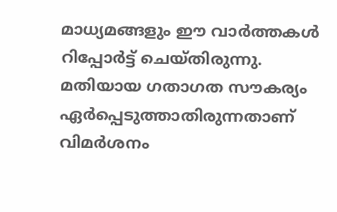മാധ്യമങ്ങളും ഈ വാര്‍ത്തകള്‍ റിപ്പോര്‍ട്ട് ചെയ്തിരുന്നു. മതിയായ ഗതാഗത സൗകര്യം ഏര്‍പ്പെടുത്താതിരുന്നതാണ് വിമര്‍ശനം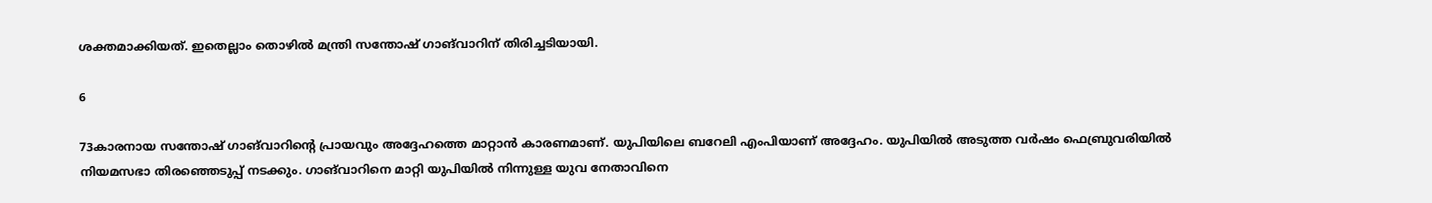ശക്തമാക്കിയത്. ഇതെല്ലാം തൊഴില്‍ മന്ത്രി സന്തോഷ് ഗാങ്‌വാറിന് തിരിച്ചടിയായി.

6

73കാരനായ സന്തോഷ് ഗാങ്‌വാറിന്റെ പ്രായവും അദ്ദേഹത്തെ മാറ്റാന്‍ കാരണമാണ്. യുപിയിലെ ബറേലി എംപിയാണ് അദ്ദേഹം. യുപിയില്‍ അടുത്ത വര്‍ഷം ഫെബ്രുവരിയില്‍ നിയമസഭാ തിരഞ്ഞെടുപ്പ് നടക്കും. ഗാങ്‌വാറിനെ മാറ്റി യുപിയില്‍ നിന്നുള്ള യുവ നേതാവിനെ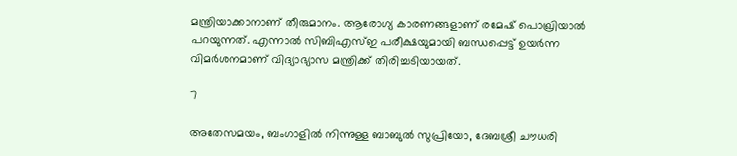മന്ത്രിയാക്കാനാണ് തീരുമാനം. ആരോഗ്യ കാരണങ്ങളാണ് രമേഷ് പൊഖ്രിയാല്‍ പറയുന്നത്. എന്നാല്‍ സിബിഎസ്ഇ പരീക്ഷയുമായി ബന്ധപ്പെട്ട് ഉയര്‍ന്ന വിമര്‍ശനമാണ് വിദ്യാഭ്യാസ മന്ത്രിക്ക് തിരിച്ചടിയായത്.

7

അതേസമയം, ബംഗാളില്‍ നിന്നുള്ള ബാബുല്‍ സുപ്രിയോ, ദേബശ്രീ ചൗധരി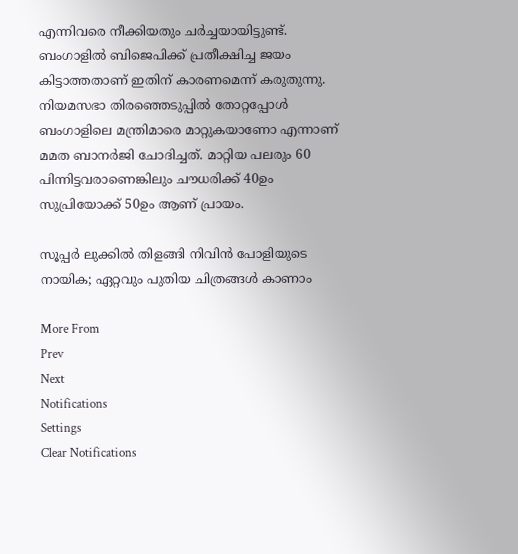എന്നിവരെ നീക്കിയതും ചര്‍ച്ചയായിട്ടുണ്ട്. ബംഗാളില്‍ ബിജെപിക്ക് പ്രതീക്ഷിച്ച ജയം കിട്ടാത്തതാണ് ഇതിന് കാരണമെന്ന് കരുതുന്നു. നിയമസഭാ തിരഞ്ഞെടുപ്പില്‍ തോറ്റപ്പോള്‍ ബംഗാളിലെ മന്ത്രിമാരെ മാറ്റുകയാണോ എന്നാണ് മമത ബാനര്‍ജി ചോദിച്ചത്. മാറ്റിയ പലരും 60 പിന്നിട്ടവരാണെങ്കിലും ചൗധരിക്ക് 40ഉം സുപ്രിയോക്ക് 50ഉം ആണ് പ്രായം.

സൂപ്പര്‍ ലുക്കില്‍ തിളങ്ങി നിവിന്‍ പോളിയുടെ നായിക; ഏറ്റവും പുതിയ ചിത്രങ്ങള്‍ കാണാം

More From
Prev
Next
Notifications
Settings
Clear Notifications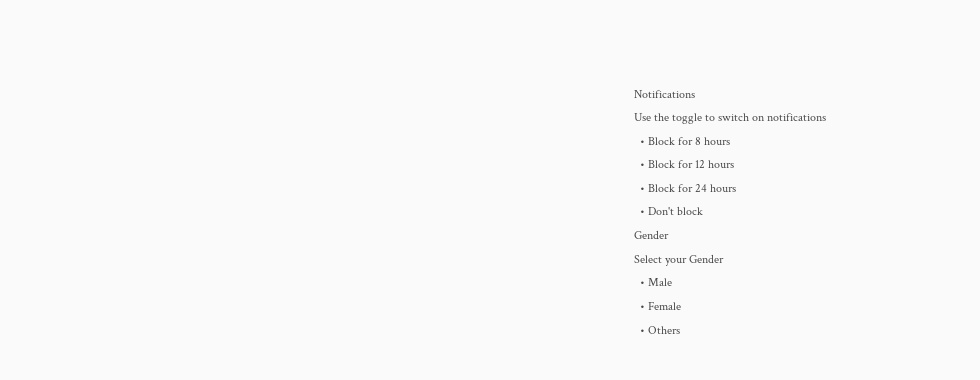Notifications
Use the toggle to switch on notifications
  • Block for 8 hours
  • Block for 12 hours
  • Block for 24 hours
  • Don't block
Gender
Select your Gender
  • Male
  • Female
  • Others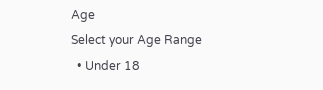Age
Select your Age Range
  • Under 18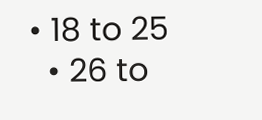• 18 to 25
  • 26 to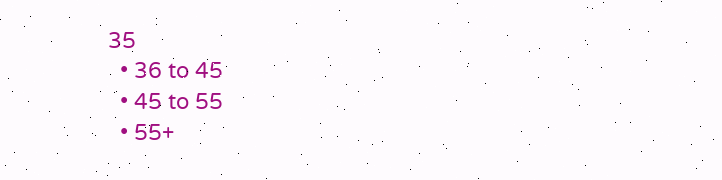35
  • 36 to 45
  • 45 to 55
  • 55+